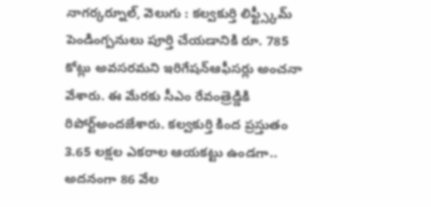నాగర్కర్నూల్, వెలుగు : కల్వకుర్తి లిఫ్ట్స్కీమ్ పెండింగ్పనులు పూర్తి చేయడానికి రూ. 785 కోట్లు అవసరమని ఇరిగేషన్ఆఫీసర్లు అంచనా వేశారు. ఈ మేరకు సీఎం రేవంత్రెడ్డికి రిపోర్ట్అందజేశారు. కల్వకుర్తి కింద ప్రస్తుతం 3.65 లక్షల ఎకరాల ఆయకట్టు ఉండగా.. అదనంగా 86 వేల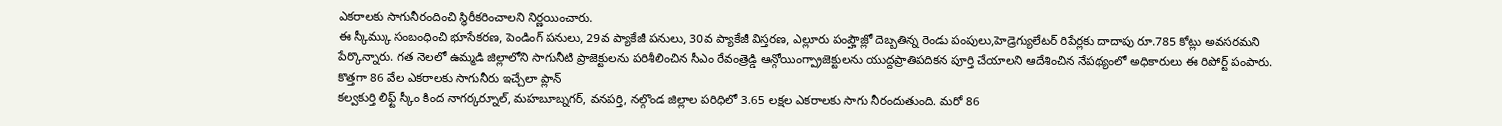ఎకరాలకు సాగునీరందించి స్థిరీకరించాలని నిర్ణయించారు.
ఈ స్కీమ్కు సంబంధించి భూసేకరణ, పెండింగ్ పనులు, 29వ ప్యాకేజీ పనులు, 30వ ప్యాకేజీ విస్తరణ, ఎల్లూరు పంప్హౌజ్లో దెబ్బతిన్న రెండు పంపులు,హెడ్రెగ్యులేటర్ రిపేర్లకు దాదాపు రూ.785 కోట్లు అవసరమని పేర్కొన్నారు. గత నెలలో ఉమ్మడి జిల్లాలోని సాగునీటి ప్రాజెక్టులను పరిశీలించిన సీఎం రేవంత్రెడ్డి ఆన్గోయింగ్ప్రాజెక్టులను యుద్దప్రాతిపదికన పూర్తి చేయాలని ఆదేశించిన నేపథ్యంలో అధికారులు ఈ రిపోర్ట్ పంపారు.
కొత్తగా 86 వేల ఎకరాలకు సాగునీరు ఇచ్చేలా ప్లాన్
కల్వకుర్తి లిఫ్ట్ స్కీం కింద నాగర్కర్నూల్, మహబూబ్నగర్, వనపర్తి, నల్గొండ జిల్లాల పరిధిలో 3.65 లక్షల ఎకరాలకు సాగు నీరందుతుంది. మరో 86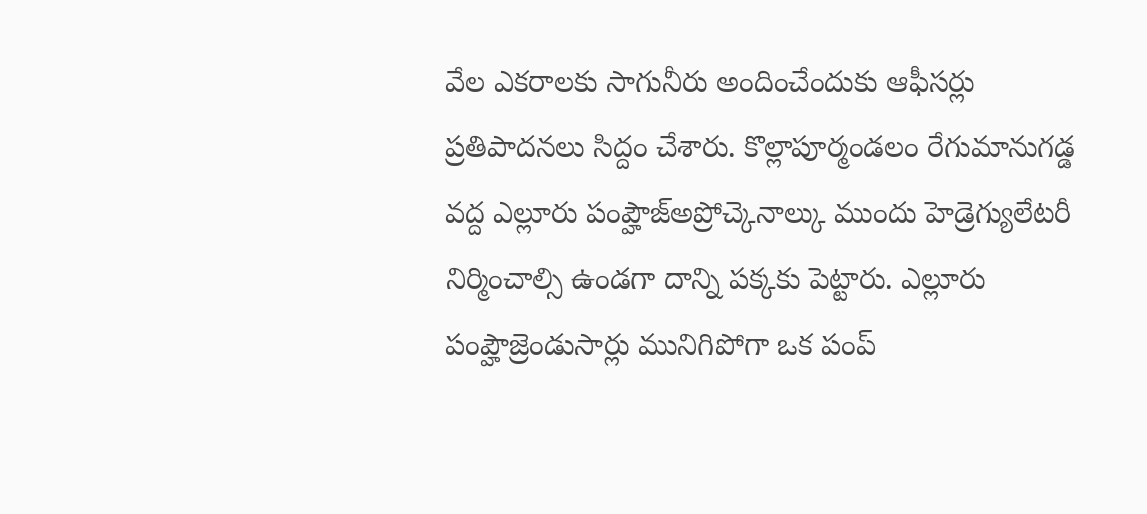వేల ఎకరాలకు సాగునీరు అందించేందుకు ఆఫీసర్లు ప్రతిపాదనలు సిద్దం చేశారు. కొల్లాపూర్మండలం రేగుమానుగడ్డ వద్ద ఎల్లూరు పంప్హౌజ్అప్రోచ్కెనాల్కు ముందు హెడ్రెగ్యులేటరీ నిర్మించాల్సి ఉండగా దాన్ని పక్కకు పెట్టారు. ఎల్లూరు పంప్హౌజ్రెండుసార్లు మునిగిపోగా ఒక పంప్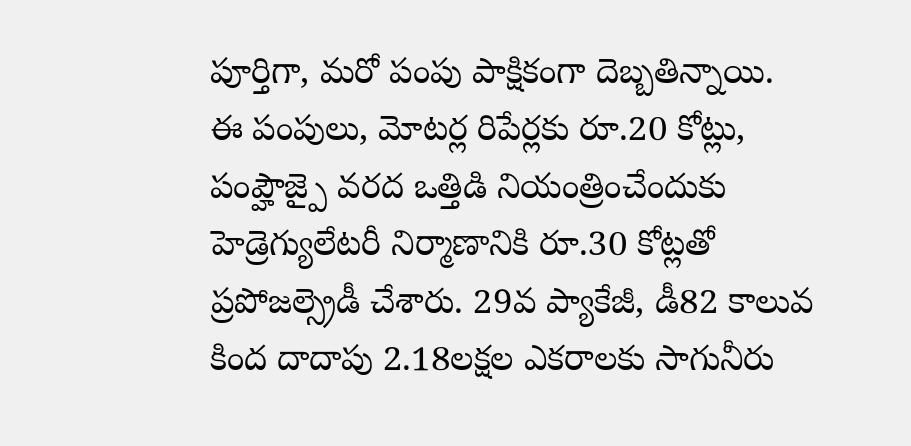పూర్తిగా, మరో పంపు పాక్షికంగా దెబ్బతిన్నాయి.
ఈ పంపులు, మోటర్ల రిపేర్లకు రూ.20 కోట్లు, పంప్హౌజ్పై వరద ఒత్తిడి నియంత్రించేందుకు హెడ్రెగ్యులేటరీ నిర్మాణానికి రూ.30 కోట్లతో ప్రపోజల్స్రెడీ చేశారు. 29వ ప్యాకేజీ, డీ82 కాలువ కింద దాదాపు 2.18లక్షల ఎకరాలకు సాగునీరు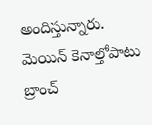అందిస్తున్నారు. మెయిన్ కెనాల్తోపాటు బ్రాంచ్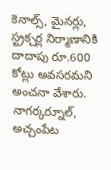కెనాల్స్, మైనర్లు, స్ట్రక్చర్ల నిర్మాణానికి దాదాపు రూ.600 కోట్లు అవసరమని అంచనా వేశారు. నాగర్కర్నూల్, అచ్చంపేట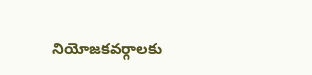నియోజకవర్గాలకు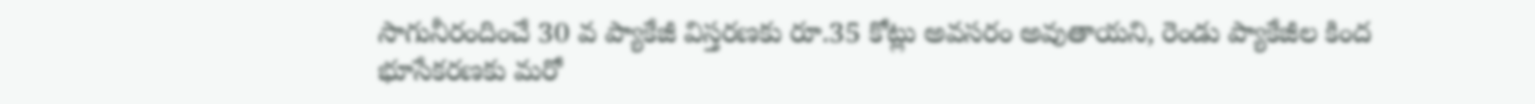సాగునీరందించే 30 వ ప్యాకేజీ విస్తరణకు రూ.35 కోట్లు అవసరం అవుతాయని, రెండు ప్యాకేజీల కింద భూసేకరణకు మరో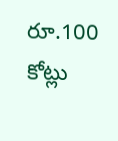రూ.100 కోట్లు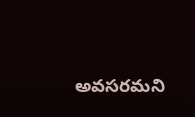అవసరమని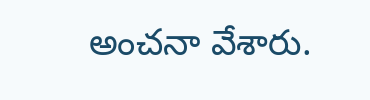అంచనా వేశారు.